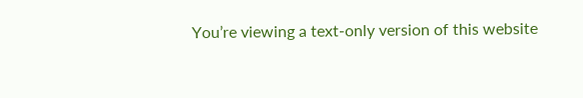You’re viewing a text-only version of this website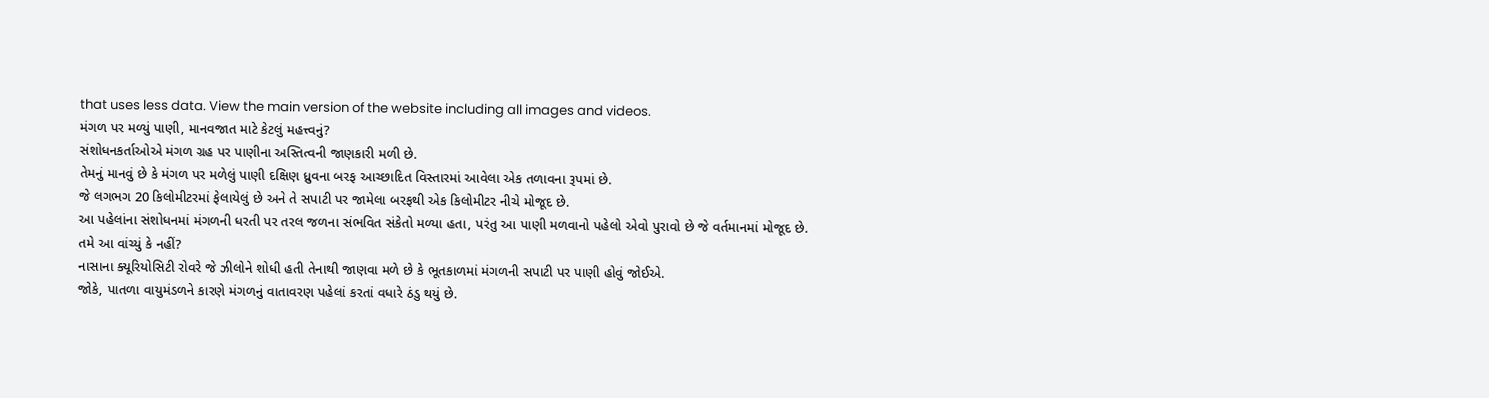that uses less data. View the main version of the website including all images and videos.
મંગળ પર મળ્યું પાણી, માનવજાત માટે કેટલું મહત્ત્વનું?
સંશોધનકર્તાઓએ મંગળ ગ્રહ પર પાણીના અસ્તિત્વની જાણકારી મળી છે.
તેમનું માનવું છે કે મંગળ પર મળેલું પાણી દક્ષિણ ધ્રુવના બરફ આચ્છાદિત વિસ્તારમાં આવેલા એક તળાવના રૂપમાં છે.
જે લગભગ 20 કિલોમીટરમાં ફેલાયેલું છે અને તે સપાટી પર જામેલા બરફથી એક કિલોમીટર નીચે મોજૂદ છે.
આ પહેલાંના સંશોધનમાં મંગળની ધરતી પર તરલ જળના સંભવિત સંકેતો મળ્યા હતા, પરંતુ આ પાણી મળવાનો પહેલો એવો પુરાવો છે જે વર્તમાનમાં મોજૂદ છે.
તમે આ વાંચ્યું કે નહીં?
નાસાના ક્યૂરિયોસિટી રોવરે જે ઝીલોને શોધી હતી તેનાથી જાણવા મળે છે કે ભૂતકાળમાં મંગળની સપાટી પર પાણી હોવું જોઈએ.
જોકે, પાતળા વાયુમંડળને કારણે મંગળનું વાતાવરણ પહેલાં કરતાં વધારે ઠંડુ થયું છે.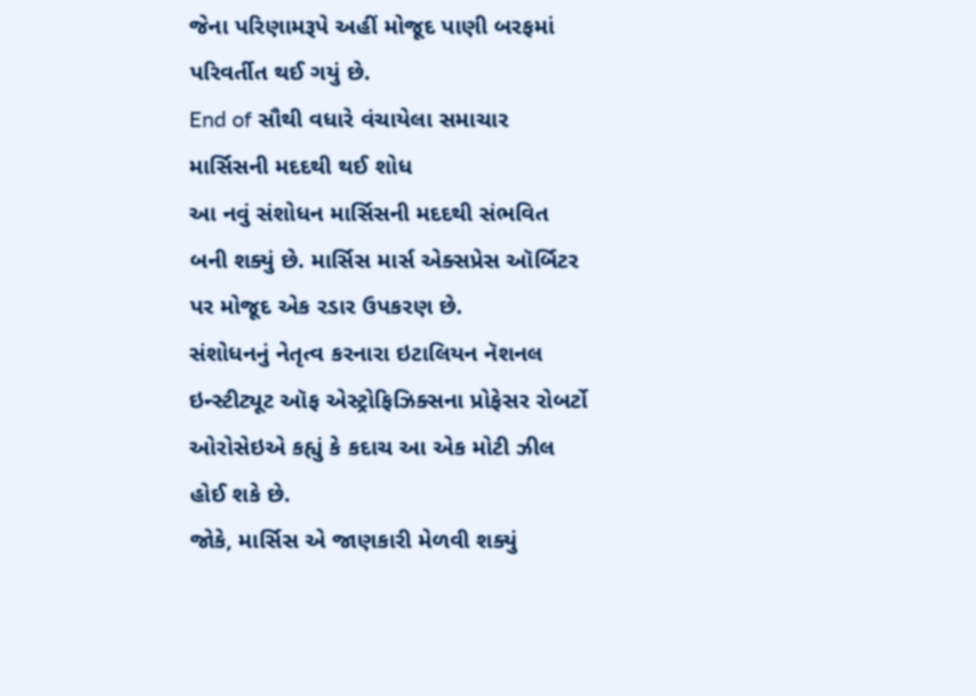જેના પરિણામરૂપે અહીં મોજૂદ પાણી બરફમાં પરિવર્તીત થઈ ગયું છે.
End of સૌથી વધારે વંચાયેલા સમાચાર
માર્સિસની મદદથી થઈ શોધ
આ નવું સંશોધન માર્સિસની મદદથી સંભવિત બની શક્યું છે. માર્સિસ માર્સ એક્સપ્રેસ ઑર્બિટર પર મોજૂદ એક રડાર ઉપકરણ છે.
સંશોધનનું નેતૃત્વ કરનારા ઇટાલિયન નૅશનલ ઇન્સ્ટીટ્યૂટ ઑફ એસ્ટ્રોફિઝિક્સના પ્રોફેસર રોબર્ટો ઓરોસેઇએ કહ્યું કે કદાચ આ એક મોટી ઝીલ હોઈ શકે છે.
જોકે, માર્સિસ એ જાણકારી મેળવી શક્યું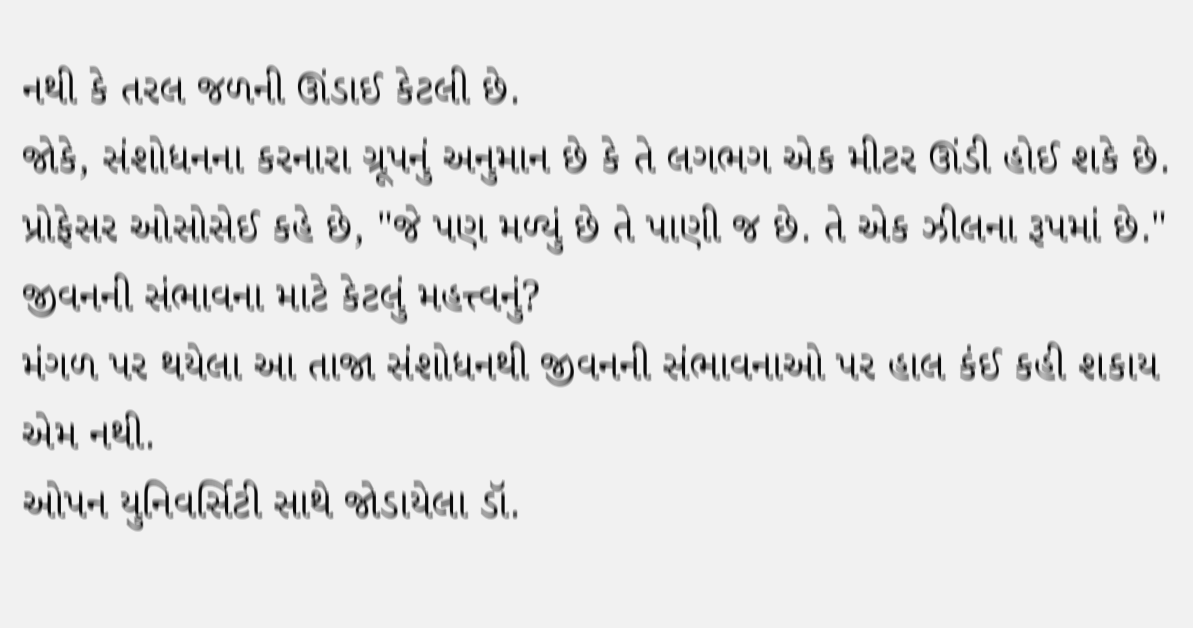નથી કે તરલ જળની ઊંડાઈ કેટલી છે.
જોકે, સંશોધનના કરનારા ગ્રૂપનું અનુમાન છે કે તે લગભગ એક મીટર ઊંડી હોઈ શકે છે.
પ્રોફેસર ઓસોસેઈ કહે છે, "જે પણ મળ્યું છે તે પાણી જ છે. તે એક ઝીલના રૂપમાં છે."
જીવનની સંભાવના માટે કેટલું મહત્ત્વનું?
મંગળ પર થયેલા આ તાજા સંશોધનથી જીવનની સંભાવનાઓ પર હાલ કંઈ કહી શકાય એમ નથી.
ઓપન યુનિવર્સિટી સાથે જોડાયેલા ડૉ.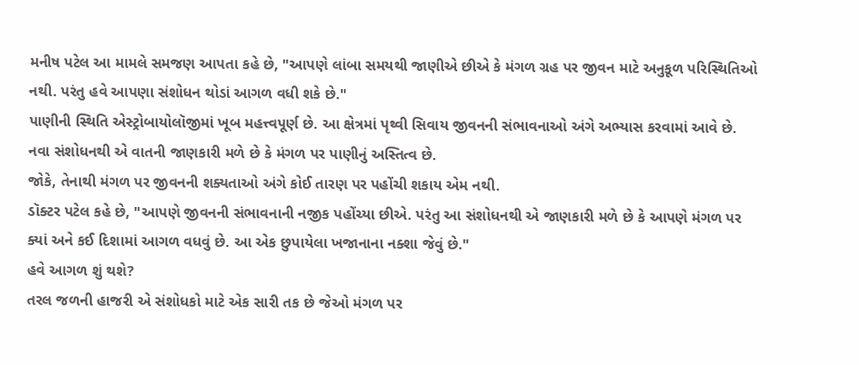મનીષ પટેલ આ મામલે સમજણ આપતા કહે છે, "આપણે લાંબા સમયથી જાણીએ છીએ કે મંગળ ગ્રહ પર જીવન માટે અનુકૂળ પરિસ્થિતિઓ નથી. પરંતુ હવે આપણા સંશોધન થોડાં આગળ વધી શકે છે."
પાણીની સ્થિતિ એસ્ટ્રોબાયોલૉજીમાં ખૂબ મહત્ત્વપૂર્ણ છે. આ ક્ષેત્રમાં પૃથ્વી સિવાય જીવનની સંભાવનાઓ અંગે અભ્યાસ કરવામાં આવે છે.
નવા સંશોધનથી એ વાતની જાણકારી મળે છે કે મંગળ પર પાણીનું અસ્તિત્વ છે.
જોકે, તેનાથી મંગળ પર જીવનની શક્યતાઓ અંગે કોઈ તારણ પર પહોંચી શકાય એમ નથી.
ડૉક્ટર પટેલ કહે છે, "આપણે જીવનની સંભાવનાની નજીક પહોંચ્યા છીએ. પરંતુ આ સંશોધનથી એ જાણકારી મળે છે કે આપણે મંગળ પર ક્યાં અને કઈ દિશામાં આગળ વધવું છે. આ એક છુપાયેલા ખજાનાના નક્શા જેવું છે."
હવે આગળ શું થશે?
તરલ જળની હાજરી એ સંશોધકો માટે એક સારી તક છે જેઓ મંગળ પર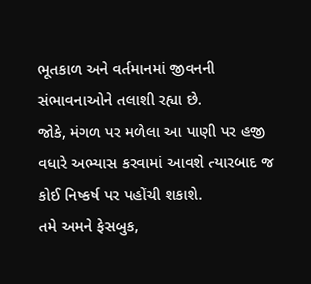ભૂતકાળ અને વર્તમાનમાં જીવનની સંભાવનાઓને તલાશી રહ્યા છે.
જોકે, મંગળ પર મળેલા આ પાણી પર હજી વધારે અભ્યાસ કરવામાં આવશે ત્યારબાદ જ કોઈ નિષ્કર્ષ પર પહોંચી શકાશે.
તમે અમને ફેસબુક,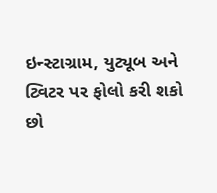ઇન્સ્ટાગ્રામ, યુટ્યૂબ અને ટ્વિટર પર ફોલો કરી શકો છો